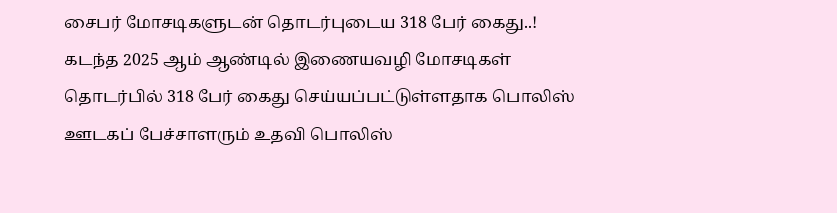சைபர் மோசடிகளுடன் தொடர்புடைய 318 பேர் கைது..! கடந்த 2025 ஆம் ஆண்டில் இணையவழி மோசடிகள் தொடர்பில் 318 பேர் கைது செய்யப்பட்டுள்ளதாக பொலிஸ் ஊடகப் பேச்சாளரும் உதவி பொலிஸ்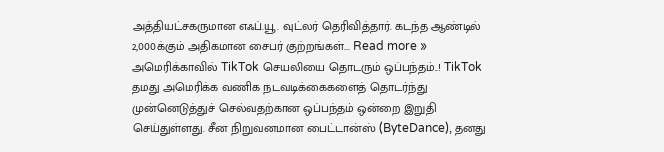அத்தியட்சகருமான எஃப்.யூ. வுட்லர் தெரிவித்தார். கடந்த ஆண்டில் 2,000க்கும் அதிகமான சைபர் குற்றங்கள்... Read more »
அமெரிக்காவில் TikTok செயலியை தொடரும் ஒப்பந்தம்..! TikTok தமது அமெரிக்க வணிக நடவடிக்கைகளைத் தொடர்ந்து முன்னெடுத்துச் செல்வதற்கான ஒப்பந்தம் ஒன்றை இறுதி செய்துள்ளது. சீன நிறுவனமான பைட்டான்ஸ் (ByteDance), தனது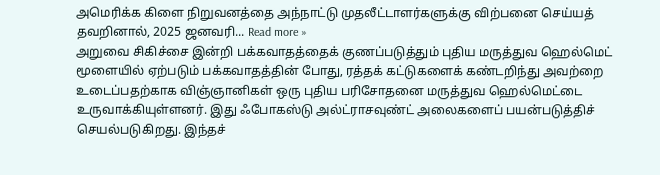அமெரிக்க கிளை நிறுவனத்தை அந்நாட்டு முதலீட்டாளர்களுக்கு விற்பனை செய்யத் தவறினால், 2025 ஜனவரி... Read more »
அறுவை சிகிச்சை இன்றி பக்கவாதத்தைக் குணப்படுத்தும் புதிய மருத்துவ ஹெல்மெட் மூளையில் ஏற்படும் பக்கவாதத்தின் போது, ரத்தக் கட்டுகளைக் கண்டறிந்து அவற்றை உடைப்பதற்காக விஞ்ஞானிகள் ஒரு புதிய பரிசோதனை மருத்துவ ஹெல்மெட்டை உருவாக்கியுள்ளனர். இது ஃபோகஸ்டு அல்ட்ராசவுண்ட் அலைகளைப் பயன்படுத்திச் செயல்படுகிறது. இந்தச்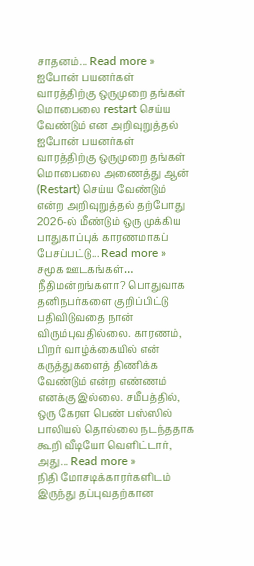சாதனம்... Read more »
ஐபோன் பயனர்கள் வாரத்திற்கு ஒருமுறை தங்கள் மொபைலை restart செய்ய வேண்டும் என அறிவுறுத்தல் ஐபோன் பயனர்கள் வாரத்திற்கு ஒருமுறை தங்கள் மொபைலை அணைத்து ஆன் (Restart) செய்ய வேண்டும் என்ற அறிவுறுத்தல் தற்போது 2026-ல் மீண்டும் ஒரு முக்கிய பாதுகாப்புக் காரணமாகப் பேசப்பட்டு... Read more »
சமூக ஊடகங்கள்… நீதிமன்றங்களா? பொதுவாக தனிநபர்களை குறிப்பிட்டு பதிவிடுவதை நான் விரும்புவதில்லை. காரணம், பிறர் வாழ்க்கையில் என் கருத்துகளைத் திணிக்க வேண்டும் என்ற எண்ணம் எனக்கு இல்லை. சமீபத்தில், ஒரு கேரள பெண் பஸ்ஸில் பாலியல் தொல்லை நடந்ததாக கூறி வீடியோ வெளிட்டார், அது... Read more »
நிதி மோசடிக்காரர்களிடம் இருந்து தப்புவதற்கான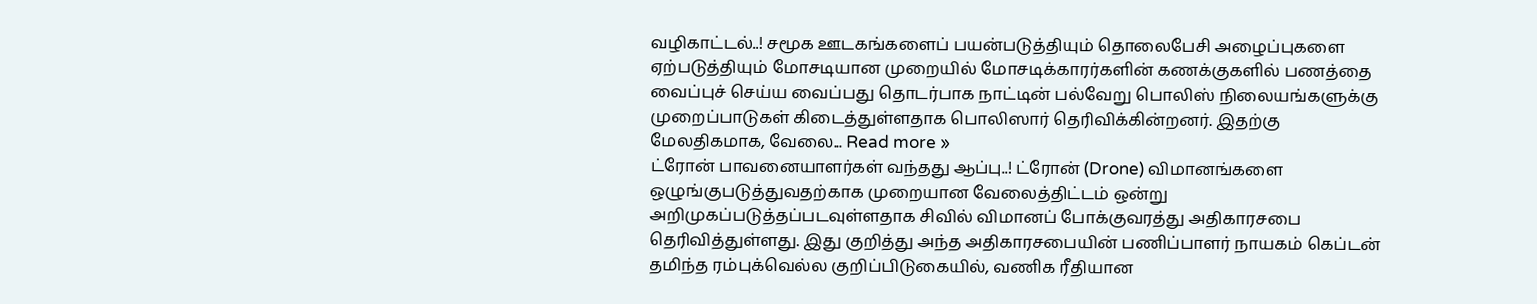வழிகாட்டல்..! சமூக ஊடகங்களைப் பயன்படுத்தியும் தொலைபேசி அழைப்புகளை ஏற்படுத்தியும் மோசடியான முறையில் மோசடிக்காரர்களின் கணக்குகளில் பணத்தை வைப்புச் செய்ய வைப்பது தொடர்பாக நாட்டின் பல்வேறு பொலிஸ் நிலையங்களுக்கு முறைப்பாடுகள் கிடைத்துள்ளதாக பொலிஸார் தெரிவிக்கின்றனர். இதற்கு மேலதிகமாக, வேலை... Read more »
ட்ரோன் பாவனையாளர்கள் வந்தது ஆப்பு..! ட்ரோன் (Drone) விமானங்களை ஒழுங்குபடுத்துவதற்காக முறையான வேலைத்திட்டம் ஒன்று அறிமுகப்படுத்தப்படவுள்ளதாக சிவில் விமானப் போக்குவரத்து அதிகாரசபை தெரிவித்துள்ளது. இது குறித்து அந்த அதிகாரசபையின் பணிப்பாளர் நாயகம் கெப்டன் தமிந்த ரம்புக்வெல்ல குறிப்பிடுகையில், வணிக ரீதியான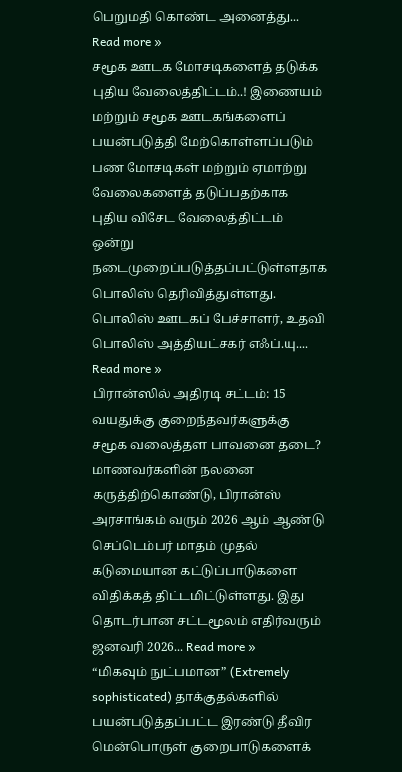பெறுமதி கொண்ட அனைத்து... Read more »
சமூக ஊடக மோசடிகளைத் தடுக்க புதிய வேலைத்திட்டம்..! இணையம் மற்றும் சமூக ஊடகங்களைப் பயன்படுத்தி மேற்கொள்ளப்படும் பண மோசடிகள் மற்றும் ஏமாற்று வேலைகளைத் தடுப்பதற்காக புதிய விசேட வேலைத்திட்டம் ஒன்று நடைமுறைப்படுத்தப்பட்டுள்ளதாக பொலிஸ் தெரிவித்துள்ளது. பொலிஸ் ஊடகப் பேச்சாளர், உதவி பொலிஸ் அத்தியட்சகர் எஃப்.யு.... Read more »
பிரான்ஸில் அதிரடி சட்டம்: 15 வயதுக்கு குறைந்தவர்களுக்கு சமூக வலைத்தள பாவனை தடை? மாணவர்களின் நலனை கருத்திற்கொண்டு, பிரான்ஸ் அரசாங்கம் வரும் 2026 ஆம் ஆண்டு செப்டெம்பர் மாதம் முதல் கடுமையான கட்டுப்பாடுகளை விதிக்கத் திட்டமிட்டுள்ளது. இது தொடர்பான சட்டமூலம் எதிர்வரும் ஜனவரி 2026... Read more »
“மிகவும் நுட்பமான” (Extremely sophisticated) தாக்குதல்களில் பயன்படுத்தப்பட்ட இரண்டு தீவிர மென்பொருள் குறைபாடுகளைக்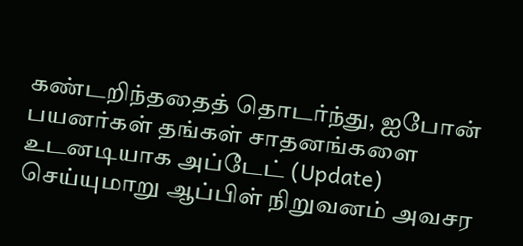கண்டறிந்ததைத் தொடர்ந்து, ஐபோன் பயனர்கள் தங்கள் சாதனங்களை உடனடியாக அப்டேட் (Update) செய்யுமாறு ஆப்பிள் நிறுவனம் அவசர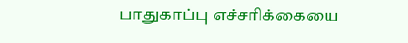பாதுகாப்பு எச்சரிக்கையை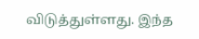விடுத்துள்ளது. இந்த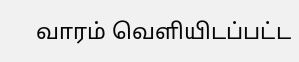வாரம் வெளியிடப்பட்ட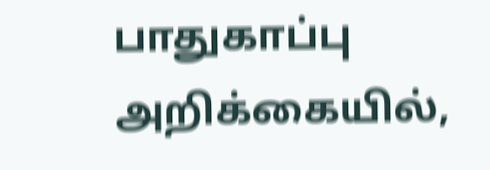பாதுகாப்பு அறிக்கையில்,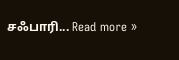சஃபாரி... Read more »